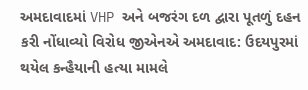અમદાવાદમાં VHP અને બજરંગ દળ દ્વારા પૂતળું દહન કરી નોંધાવ્યો વિરોધ જીએનએ અમદાવાદ: ઉદયપુરમાં થયેલ કન્હૈયાની હત્યા મામલે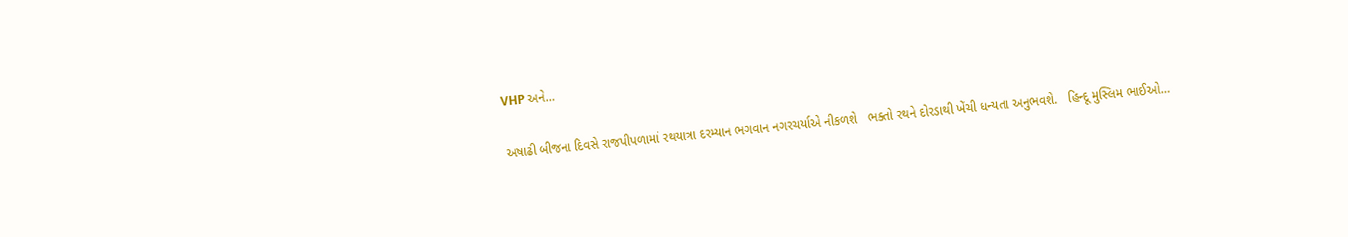VHP અને…

અષાઢી બીજના દિવસે રાજપીપળામાં રથયાત્રા દરમ્યાન ભગવાન નગરચર્યાએ નીકળશે   ભક્તો રથને દોરડાથી ખેંચી ધન્યતા અનુભવશે.   હિન્દૂ મુસ્લિમ ભાઈઓ…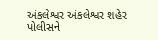અંકલેશ્વર અંકલેશ્વર શહેર પોલીસને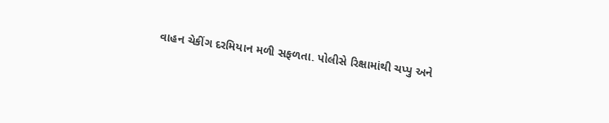વાહન ચેકીંગ દરમિયાન મળી સફળતા. પોલીસે રિક્ષામાંથી ચપ્પુ અને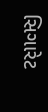સિગારેટ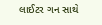લાઈટર ગન સાથે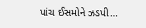પાંચ ઈસમોને ઝડપી…